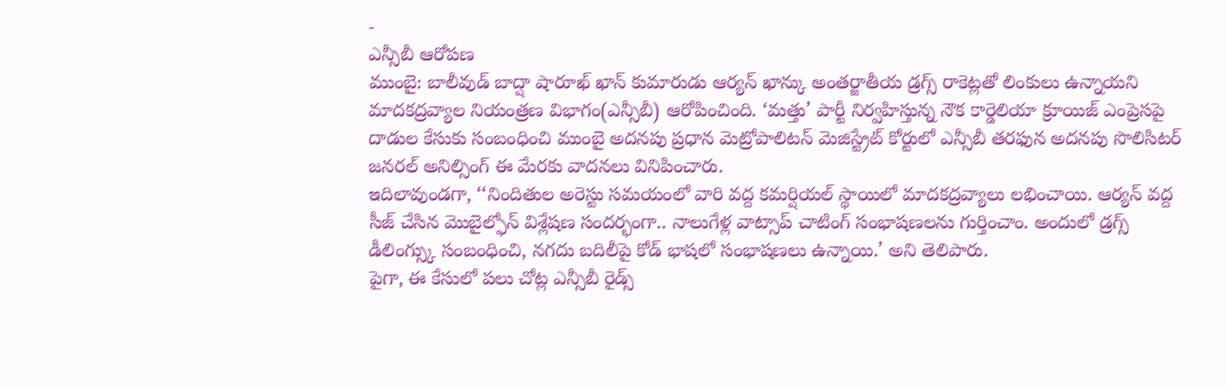-
ఎన్సీబీ ఆరోపణ
ముంబై: బాలీవుడ్ బాద్షా షారూఖ్ ఖాన్ కుమారుడు ఆర్యన్ ఖాన్కు అంతర్జాతీయ డ్రగ్స్ రాకెట్లతో లింకులు ఉన్నాయని మాదకద్రవ్యాల నియంత్రణ విభాగం(ఎన్సీబీ) ఆరోపించింది. ‘మత్తు’ పార్టీ నిర్వహిస్తున్న నౌక కార్డెలియా క్రూయిజ్ ఎంప్రెసపై దాడుల కేసుకు సంబంధించి ముంబై అదనపు ప్రధాన మెట్రోపాలిటన్ మెజిస్ట్రేట్ కోర్టులో ఎన్సీబీ తరఫున అదనపు సొలిసిటర్ జనరల్ అనిల్సింగ్ ఈ మేరకు వాదనలు వినిపించారు.
ఇదిలావుండగా, ‘‘నిందితుల అరెస్టు సమయంలో వారి వద్ద కమర్షియల్ స్థాయిలో మాదకద్రవ్యాలు లభించాయి. ఆర్యన్ వద్ద సీజ్ చేసిన మొబైల్ఫోన్ విశ్లేషణ సందర్భంగా.. నాలుగేళ్ల వాట్సాప్ చాటింగ్ సంభాషణలను గుర్తించాం. అందులో డ్రగ్స్ డీలింగ్స్కు సంబంధించి, నగదు బదిలీపై కోడ్ భాషలో సంభాషణలు ఉన్నాయి.’ అని తెలిపారు.
పైగా, ఈ కేసులో పలు చోట్ల ఎన్సీబీ రైడ్స్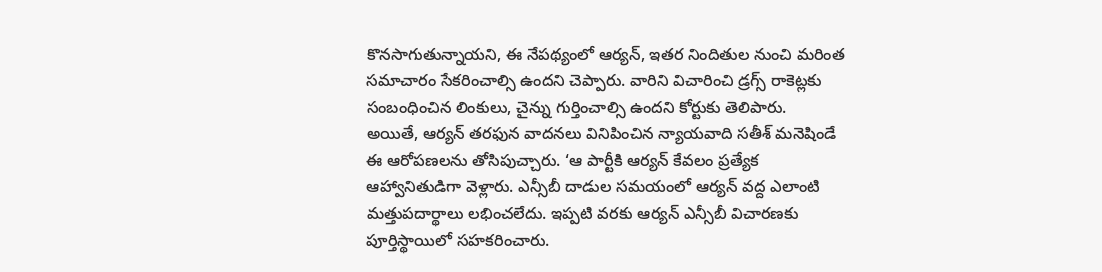కొనసాగుతున్నాయని, ఈ నేపథ్యంలో ఆర్యన్, ఇతర నిందితుల నుంచి మరింత సమాచారం సేకరించాల్సి ఉందని చెప్పారు. వారిని విచారించి డ్రగ్స్ రాకెట్లకు సంబంధించిన లింకులు, చైన్ను గుర్తించాల్సి ఉందని కోర్టుకు తెలిపారు.
అయితే, ఆర్యన్ తరఫున వాదనలు వినిపించిన న్యాయవాది సతీశ్ మనెషిండే ఈ ఆరోపణలను తోసిపుచ్చారు. ‘ఆ పార్టీకి ఆర్యన్ కేవలం ప్రత్యేక ఆహ్వానితుడిగా వెళ్లారు. ఎన్సీబీ దాడుల సమయంలో ఆర్యన్ వద్ద ఎలాంటి మత్తుపదార్థాలు లభించలేదు. ఇప్పటి వరకు ఆర్యన్ ఎన్సీబీ విచారణకు పూర్తిస్థాయిలో సహకరించారు.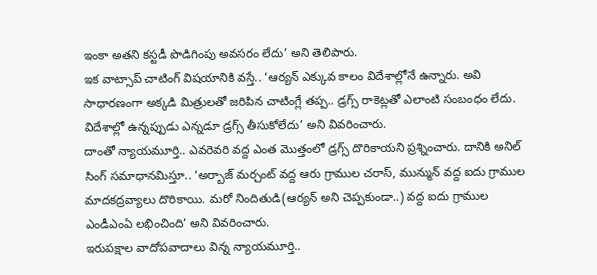ఇంకా అతని కస్టడీ పొడిగింపు అవసరం లేదు’ అని తెలిపారు.
ఇక వాట్సాప్ చాటింగ్ విషయానికి వస్తే.. ‘ఆర్యన్ ఎక్కువ కాలం విదేశాల్లోనే ఉన్నారు. అవి సాధారణంగా అక్కడి మిత్రులతో జరిపిన చాటింగ్లే తప్ప.. డ్రగ్స్ రాకెట్లతో ఎలాంటి సంబంధం లేదు. విదేశాల్లో ఉన్నప్పుడు ఎన్నడూ డ్రగ్స్ తీసుకోలేదు’ అని వివరించారు.
దాంతో న్యాయమూర్తి.. ఎవరెవరి వద్ద ఎంత మొత్తంలో డ్రగ్స్ దొరికాయని ప్రశ్నించారు. దానికి అనిల్ సింగ్ సమాధానమిస్తూ.. ‘అర్బాజ్ మర్చంట్ వద్ద ఆరు గ్రాముల చరాస్, మున్మున్ వద్ద ఐదు గ్రాముల మాదకద్రవ్యాలు దొరికాయి. మరో నిందితుడి(ఆర్యన్ అని చెప్పకుండా..) వద్ద ఐదు గ్రాముల ఎండీఎంఏ లభించింది’ అని వివరించారు.
ఇరుపక్షాల వాదోపవాదాలు విన్న న్యాయమూర్తి..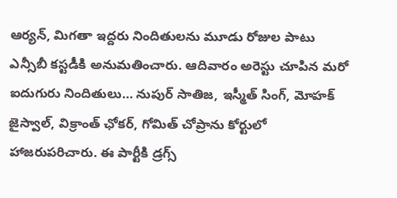ఆర్యన్, మిగతా ఇద్దరు నిందితులను మూడు రోజుల పాటు ఎన్సీబీ కస్టడీకి అనుమతించారు. ఆదివారం అరెస్టు చూపిన మరో ఐదుగురు నిందితులు… నుపుర్ సాతిజ, ఇస్మీత్ సింగ్, మోహక్ జైస్వాల్, విక్రాంత్ ఛోకర్, గోమిత్ చోప్రాను కోర్టులో హాజరుపరిచారు. ఈ పార్టీకి డ్రగ్స్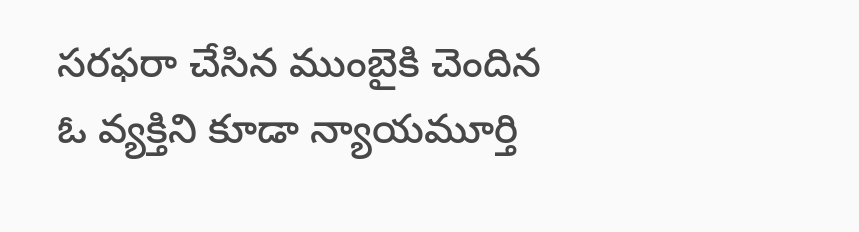సరఫరా చేసిన ముంబైకి చెందిన ఓ వ్యక్తిని కూడా న్యాయమూర్తి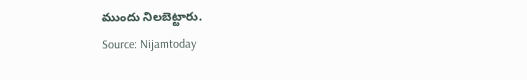ముందు నిలబెట్టారు.
Source: Nijamtoday